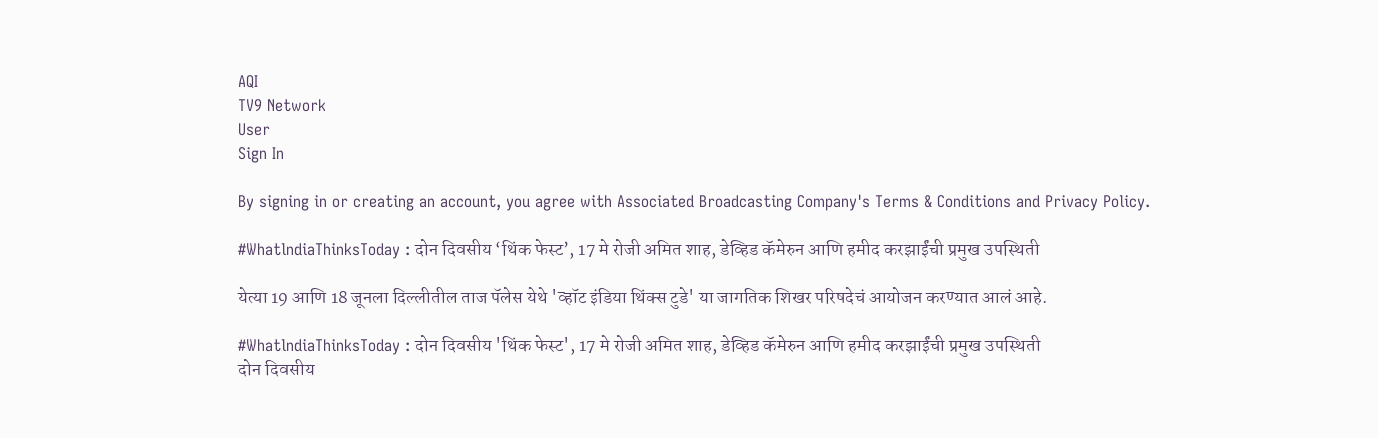AQI
TV9 Network
User
Sign In

By signing in or creating an account, you agree with Associated Broadcasting Company's Terms & Conditions and Privacy Policy.

#WhatlndiaThinksToday : दोन दिवसीय ‘थिंक फेस्ट’, 17 मे रोजी अमित शाह, डेव्हिड कॅमेरुन आणि हमीद करझाईंची प्रमुख उपस्थिती

येत्या 19 आणि 18 जूनला दिल्लीतील ताज पॅलेस येथे 'व्हॉट इंडिया थिंक्स टुडे' या जागतिक शिखर परिषदेचं आयोजन करण्यात आलं आहे.

#WhatlndiaThinksToday : दोन दिवसीय 'थिंक फेस्ट', 17 मे रोजी अमित शाह, डेव्हिड कॅमेरुन आणि हमीद करझाईंची प्रमुख उपस्थिती
दोन दिवसीय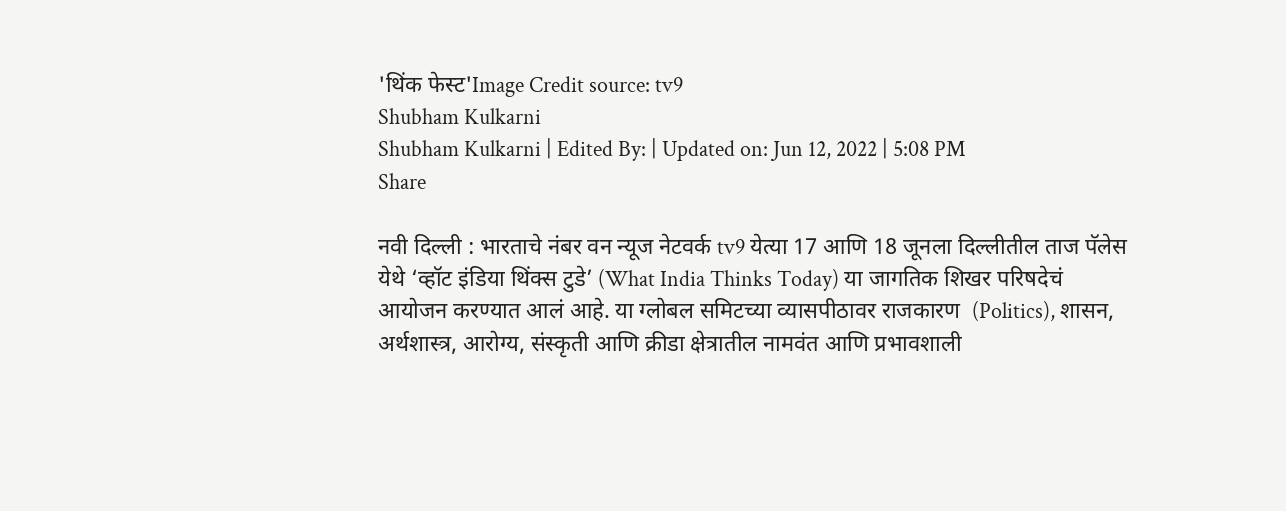'थिंक फेस्ट'Image Credit source: tv9
Shubham Kulkarni
Shubham Kulkarni | Edited By: | Updated on: Jun 12, 2022 | 5:08 PM
Share

नवी दिल्ली : भारताचे नंबर वन न्यूज नेटवर्क tv9 येत्या 17 आणि 18 जूनला दिल्लीतील ताज पॅलेस येथे ‘व्हॉट इंडिया थिंक्स टुडे’ (What India Thinks Today) या जागतिक शिखर परिषदेचं आयोजन करण्यात आलं आहे. या ग्लोबल समिटच्या व्यासपीठावर राजकारण  (Politics), शासन, अर्थशास्त्र, आरोग्य, संस्कृती आणि क्रीडा क्षेत्रातील नामवंत आणि प्रभावशाली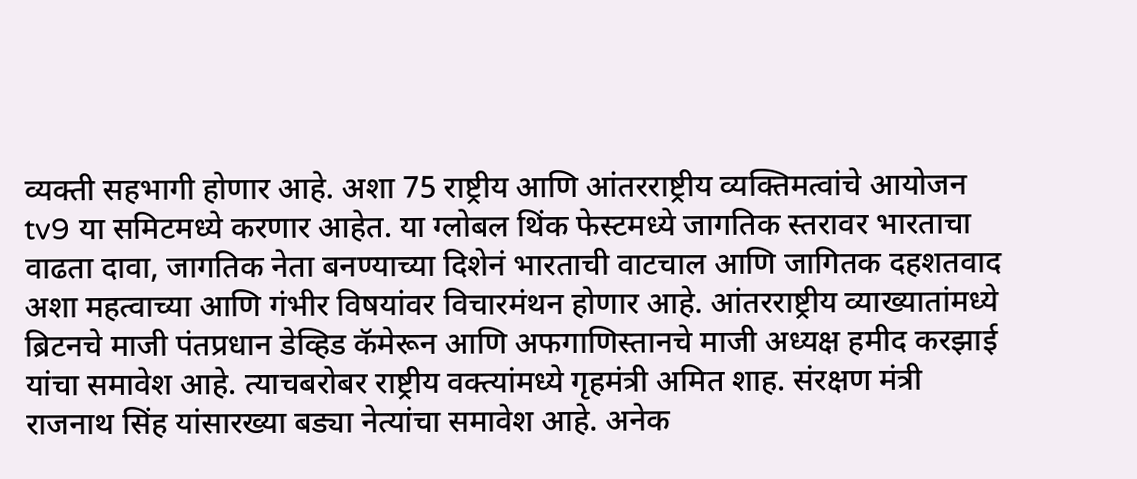व्यक्ती सहभागी होणार आहे. अशा 75 राष्ट्रीय आणि आंतरराष्ट्रीय व्यक्तिमत्वांचे आयोजन tv9 या समिटमध्ये करणार आहेत. या ग्लोबल थिंक फेस्टमध्ये जागतिक स्तरावर भारताचा वाढता दावा, जागतिक नेता बनण्याच्या दिशेनं भारताची वाटचाल आणि जागितक दहशतवाद अशा महत्वाच्या आणि गंभीर विषयांवर विचारमंथन होणार आहे. आंतरराष्ट्रीय व्याख्यातांमध्ये ब्रिटनचे माजी पंतप्रधान डेव्हिड कॅमेरून आणि अफगाणिस्तानचे माजी अध्यक्ष हमीद करझाई यांचा समावेश आहे. त्याचबरोबर राष्ट्रीय वक्त्यांमध्ये गृहमंत्री अमित शाह. संरक्षण मंत्री राजनाथ सिंह यांसारख्या बड्या नेत्यांचा समावेश आहे. अनेक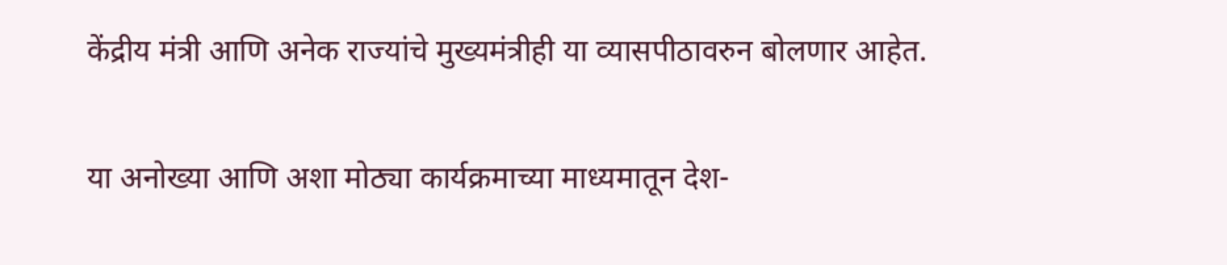केंद्रीय मंत्री आणि अनेक राज्यांचे मुख्यमंत्रीही या व्यासपीठावरुन बोलणार आहेत.

या अनोख्या आणि अशा मोठ्या कार्यक्रमाच्या माध्यमातून देश-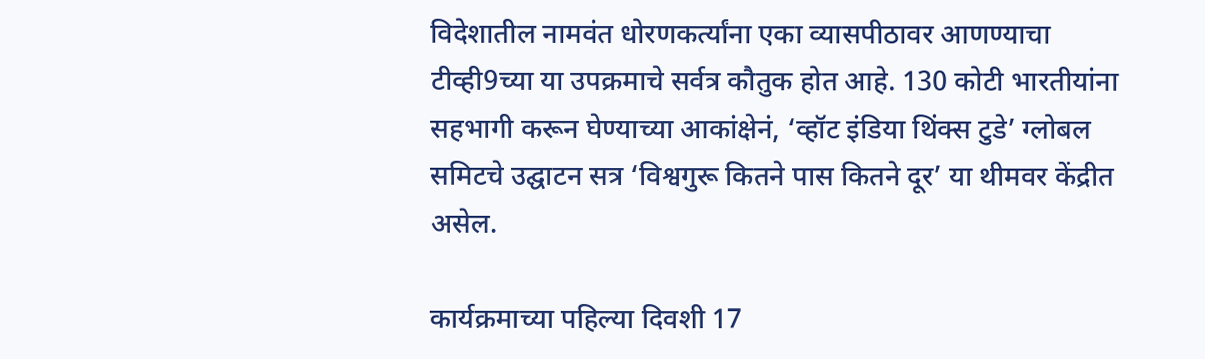विदेशातील नामवंत धोरणकर्त्यांना एका व्यासपीठावर आणण्याचा टीव्ही9च्या या उपक्रमाचे सर्वत्र कौतुक होत आहे. 130 कोटी भारतीयांना सहभागी करून घेण्याच्या आकांक्षेनं, ‘व्हॉट इंडिया थिंक्स टुडे’ ग्लोबल समिटचे उद्घाटन सत्र ‘विश्वगुरू कितने पास कितने दूर’ या थीमवर केंद्रीत असेल.

कार्यक्रमाच्या पहिल्या दिवशी 17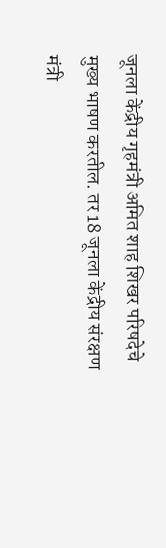जूनला केंद्रीय गृहमंत्री अमित शाह शिखर परिषदेचे मुख्य भाषण करतील. तर 18 जूनला केंद्रीय संरक्षण मंत्री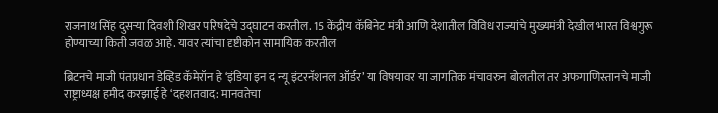राजनाथ सिंह दुसऱ्या दिवशी शिखर परिषदेचे उद्घाटन करतील. 15 केंद्रीय कॅबिनेट मंत्री आणि देशातील विविध राज्यांचे मुख्यमंत्री देखील भारत विश्वगुरू होण्याच्या किती जवळ आहे. यावर त्यांचा दृष्टीकोन सामायिक करतील

ब्रिटनचे माजी पंतप्रधान डेव्हिड कॅमेरॉन हे ‘इंडिया इन द न्यू इंटरनॅशनल ऑर्डर’ या विषयावर या जागतिक मंचावरुन बोलतील तर अफगाणिस्तानचे माजी राष्ट्राध्यक्ष हमीद करझाई हे ‘दहशतवाद: मानवतेचा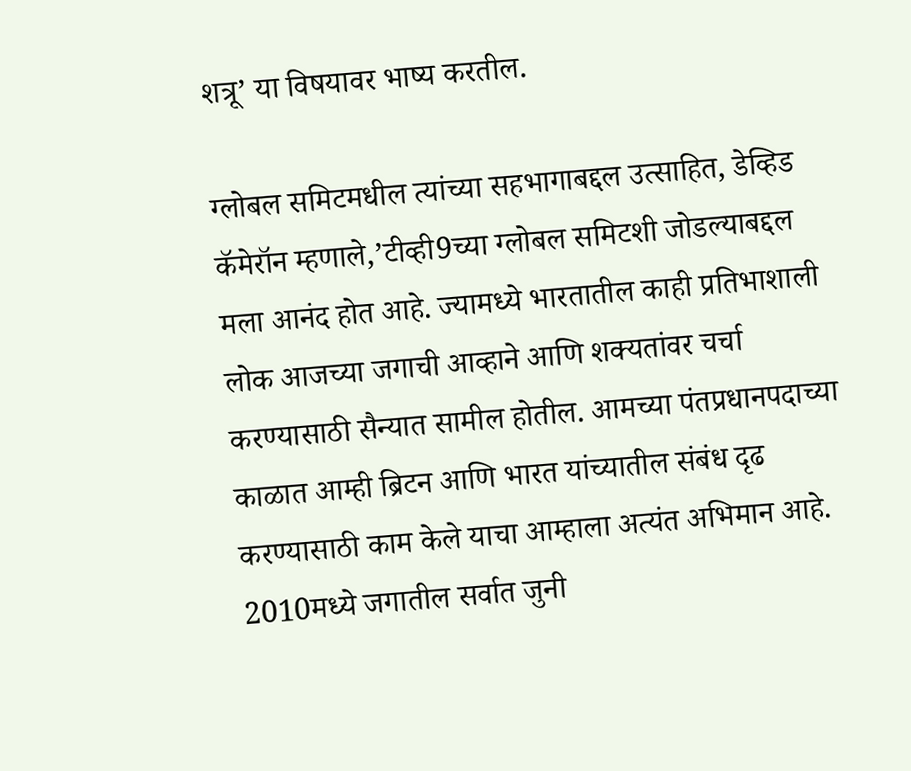शत्रू’ या विषयावर भाष्य करतील.

ग्लोबल समिटमधील त्यांच्या सहभागाबद्दल उत्साहित, डेव्हिड कॅमेरॉन म्हणाले,’टीव्ही9च्या ग्लोबल समिटशी जोडल्याबद्दल मला आनंद होत आहे. ज्यामध्ये भारतातील काही प्रतिभाशाली लोक आजच्या जगाची आव्हाने आणि शक्यतांवर चर्चा करण्यासाठी सैन्यात सामील होतील. आमच्या पंतप्रधानपदाच्या काळात आम्ही ब्रिटन आणि भारत यांच्यातील संबंध दृढ करण्यासाठी काम केले याचा आम्हाला अत्यंत अभिमान आहे. 2010मध्ये जगातील सर्वात जुनी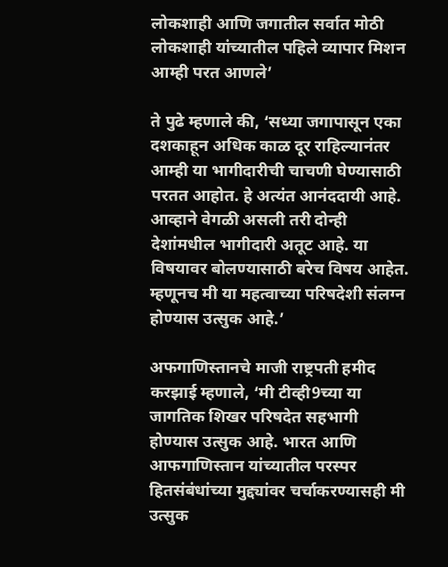लोकशाही आणि जगातील सर्वात मोठी लोकशाही यांच्यातील पहिले व्यापार मिशन आम्ही परत आणले’

ते पुढे म्हणाले की, ‘सध्या जगापासून एका दशकाहून अधिक काळ दूर राहिल्यानंतर आम्ही या भागीदारीची चाचणी घेण्यासाठी परतत आहोत. हे अत्यंत आनंददायी आहे. आव्हाने वेगळी असली तरी दोन्ही देशांमधील भागीदारी अतूट आहे. या विषयावर बोलण्यासाठी बरेच विषय आहेत. म्हणूनच मी या महत्वाच्या परिषदेशी संलग्न होण्यास उत्सुक आहे.’

अफगाणिस्तानचे माजी राष्ट्रपती हमीद करझाई म्हणाले, ‘मी टीव्ही9च्या या जागतिक शिखर परिषदेत सहभागी होण्यास उत्सुक आहे. भारत आणि आफगाणिस्तान यांच्यातील परस्पर हितसंबंधांच्या मुद्द्यांवर चर्चाकरण्यासही मी उत्सुक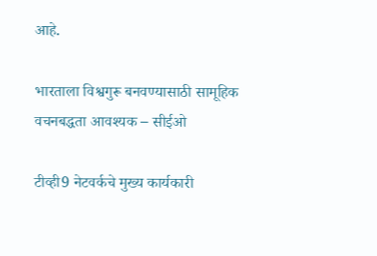आहे.

भारताला विश्वगुरू बनवण्यासाठी सामूहिक वचनबद्धता आवश्यक – सीईओ

टीव्ही9 नेटवर्कचे मुख्य कार्यकारी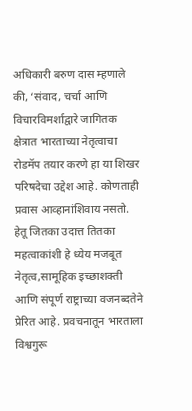अधिकारी बरुण दास म्हणाले की, ‘संवाद, चर्चा आणि विचारविमर्शाद्वारे जागितक क्षेत्रात भारताच्या नेतृत्वाचा रोडमॅप तयार करणे हा या शिखर परिषदेचा उद्देश आहे. कोणताही प्रवास आव्हानांशिवाय नसतो. हेतू जितका उदात्त तितका महत्वाकांशी हे ध्येय मजबूत नेतृत्व,सामूहिक इच्छाशक्ती आणि संपूर्ण राष्ट्राच्या वजनब्दतेने प्रेरित आहे. प्रवचनातून भारताला विश्वगुरू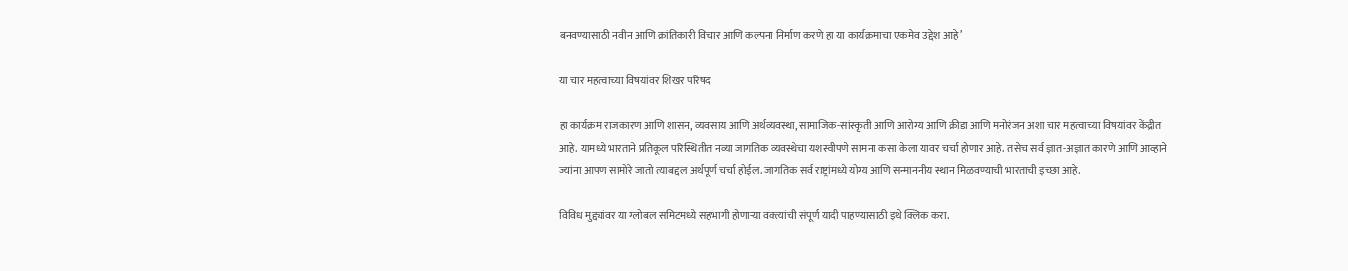बनवण्यासाठी नवीन आणि क्रांतिकारी विचार आणि कल्पना निर्माण करणे हा या कार्यक्रमाचा एकमेव उद्देश आहे’

या चार महत्वाच्या विषयांवर शिखर परिषद

हा कार्यक्रम राजकारण आणि शासन, व्यवसाय आणि अर्थव्यवस्था, सामाजिक-सांस्कृती आणि आरोग्य आणि क्रीडा आणि मनोरंजन अशा चार महत्वाच्या विषयांवर केंद्रीत आहे. यामध्ये भारताने प्रतिकूल परिस्थितीत नव्या जागतिक व्यवस्थेचा यशस्वीपणे सामना कसा केला यावर चर्चा होणार आहे. तसेच सर्व ज्ञात-अज्ञात कारणे आणि आव्हाने ज्यांना आपण सामोरे जातो त्याबद्दल अर्थपूर्ण चर्चा होईल. जागतिक सर्व राष्ट्रांमध्ये योग्य आणि सन्माननीय स्थान मिळवण्याची भारताची इच्छा आहे.

विविध मुद्द्यांवर या ग्लोबल समिटमध्ये सहभागी होणाऱ्या वक्त्यांची संपूर्ण यादी पाहण्यासाठी इथे क्लिक करा.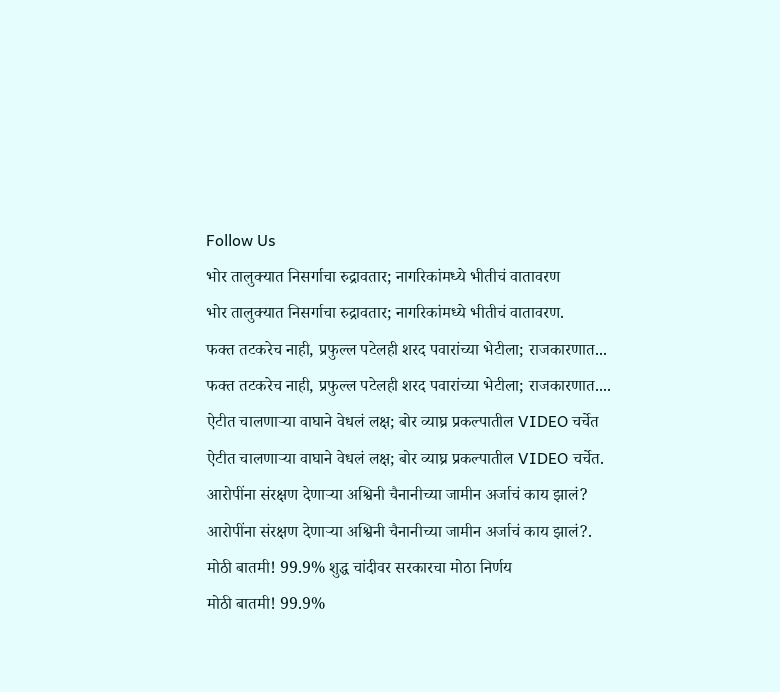Follow Us
भोर तालुक्यात निसर्गाचा रुद्रावतार; नागरिकांमध्ये भीतीचं वातावरण
भोर तालुक्यात निसर्गाचा रुद्रावतार; नागरिकांमध्ये भीतीचं वातावरण.
फक्त तटकरेच नाही, प्रफुल्ल पटेलही शरद पवारांच्या भेटीला; राजकारणात...
फक्त तटकरेच नाही, प्रफुल्ल पटेलही शरद पवारांच्या भेटीला; राजकारणात....
ऐटीत चालणाऱ्या वाघाने वेधलं लक्ष; बोर व्याघ्र प्रकल्पातील VIDEO चर्चेत
ऐटीत चालणाऱ्या वाघाने वेधलं लक्ष; बोर व्याघ्र प्रकल्पातील VIDEO चर्चेत.
आरोपींना संरक्षण देणाऱ्या अश्विनी चैनानीच्या जामीन अर्जाचं काय झालं?
आरोपींना संरक्षण देणाऱ्या अश्विनी चैनानीच्या जामीन अर्जाचं काय झालं?.
मोठी बातमी! 99.9% शुद्ध चांदीवर सरकारचा मोठा निर्णय
मोठी बातमी! 99.9%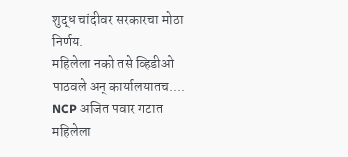शुद्ध चांदीवर सरकारचा मोठा निर्णय.
महिलेला नको तसे व्हिडीओ पाठवले अन् कार्यालयातच.... NCP अजित पवार गटात
महिलेला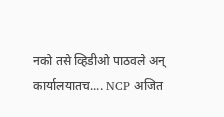नको तसे व्हिडीओ पाठवले अन् कार्यालयातच.... NCP अजित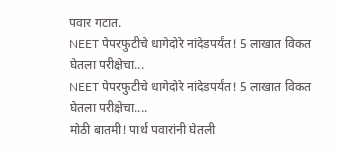पवार गटात.
NEET पेपरफुटीचे धागेदोरे नांदेडपर्यंत! 5 लाखात विकत घेतला परीक्षेचा...
NEET पेपरफुटीचे धागेदोरे नांदेडपर्यंत! 5 लाखात विकत घेतला परीक्षेचा....
मोठी बातमी! पार्थ पवारांनी घेतली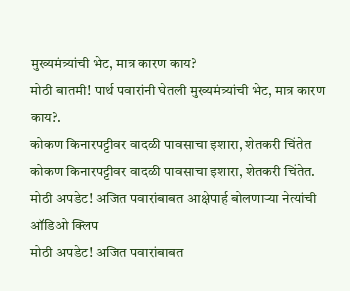मुख्यमंत्र्यांची भेट, मात्र कारण काय?
मोठी बातमी! पार्थ पवारांनी घेतली मुख्यमंत्र्यांची भेट, मात्र कारण काय?.
कोकण किनारपट्टीवर वादळी पावसाचा इशारा, शेतकरी चिंतेत
कोकण किनारपट्टीवर वादळी पावसाचा इशारा, शेतकरी चिंतेत.
मोठी अपडेट! अजित पवारांबाबत आक्षेपार्ह बोलणाऱ्या नेत्यांची ऑडिओ क्लिप
मोठी अपडेट! अजित पवारांबाबत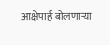आक्षेपार्ह बोलणाऱ्या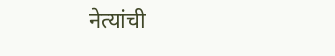नेत्यांची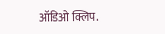ऑडिओ क्लिप.